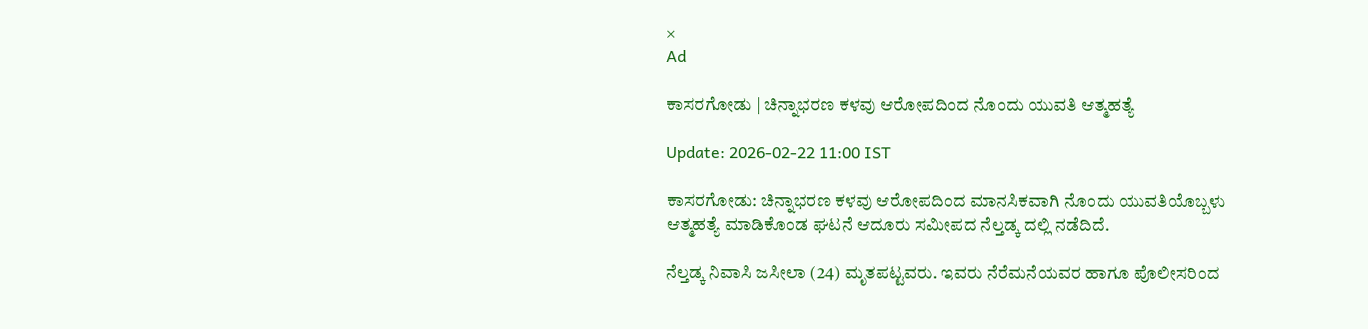×
Ad

ಕಾಸರಗೋಡು | ಚಿನ್ನಾಭರಣ ಕಳವು ಆರೋಪದಿಂದ ನೊಂದು ಯುವತಿ ಆತ್ಮಹತ್ಯೆ

Update: 2026-02-22 11:00 IST

ಕಾಸರಗೋಡು: ಚಿನ್ನಾಭರಣ ಕಳವು ಆರೋಪದಿಂದ ಮಾನಸಿಕವಾಗಿ ನೊಂದು ಯುವತಿಯೊಬ್ಬಳು ಆತ್ಮಹತ್ಯೆ ಮಾಡಿಕೊಂಡ ಘಟನೆ ಆದೂರು ಸಮೀಪದ ನೆಲ್ತಡ್ಕ ದಲ್ಲಿ ನಡೆದಿದೆ.

ನೆಲ್ತಡ್ಕ ನಿವಾಸಿ ಜಸೀಲಾ (24) ಮೃತಪಟ್ಟವರು. ಇವರು ನೆರೆಮನೆಯವರ ಹಾಗೂ ಪೊಲೀಸರಿಂದ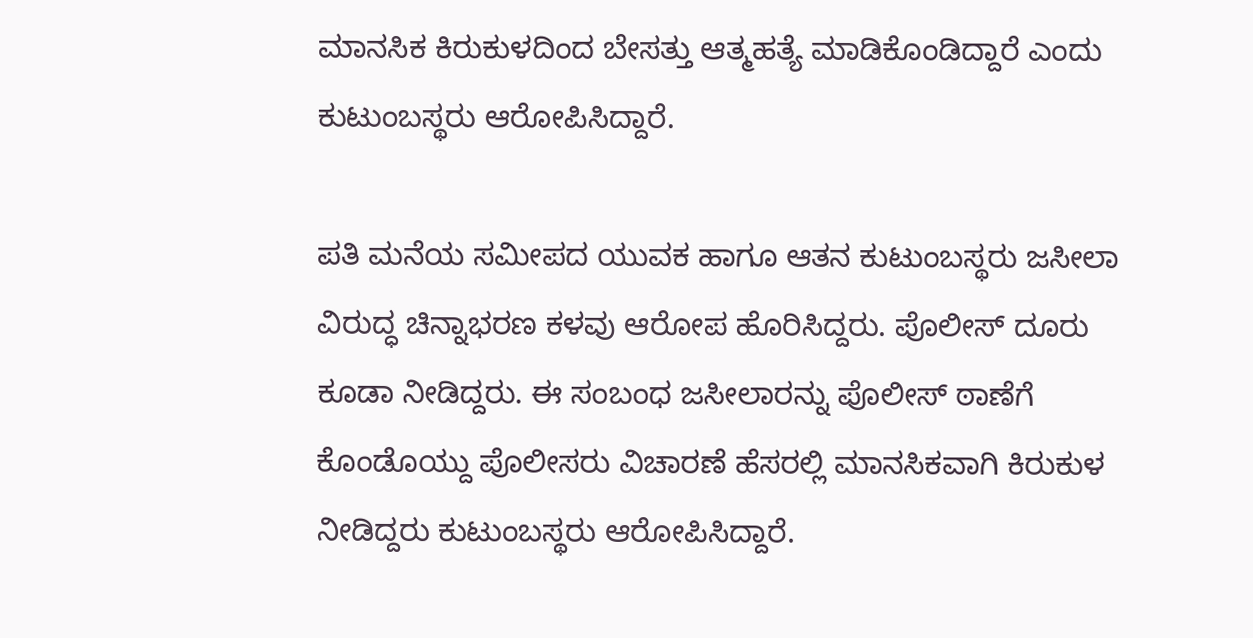ಮಾನಸಿಕ ಕಿರುಕುಳದಿಂದ ಬೇಸತ್ತು ಆತ್ಮಹತ್ಯೆ ಮಾಡಿಕೊಂಡಿದ್ದಾರೆ ಎಂದು ಕುಟುಂಬಸ್ಥರು ಆರೋಪಿಸಿದ್ದಾರೆ.

ಪತಿ ಮನೆಯ ಸಮೀಪದ ಯುವಕ ಹಾಗೂ ಆತನ ಕುಟುಂಬಸ್ಥರು ಜಸೀಲಾ ವಿರುದ್ಧ ಚಿನ್ನಾಭರಣ ಕಳವು ಆರೋಪ ಹೊರಿಸಿದ್ದರು. ಪೊಲೀಸ್ ದೂರು ಕೂಡಾ ನೀಡಿದ್ದರು. ಈ ಸಂಬಂಧ ಜಸೀಲಾರನ್ನು ಪೊಲೀಸ್ ಠಾಣೆಗೆ ಕೊಂಡೊಯ್ದು ಪೊಲೀಸರು ವಿಚಾರಣೆ ಹೆಸರಲ್ಲಿ ಮಾನಸಿಕವಾಗಿ ಕಿರುಕುಳ ನೀಡಿದ್ದರು ಕುಟುಂಬಸ್ಥರು ಆರೋಪಿಸಿದ್ದಾರೆ.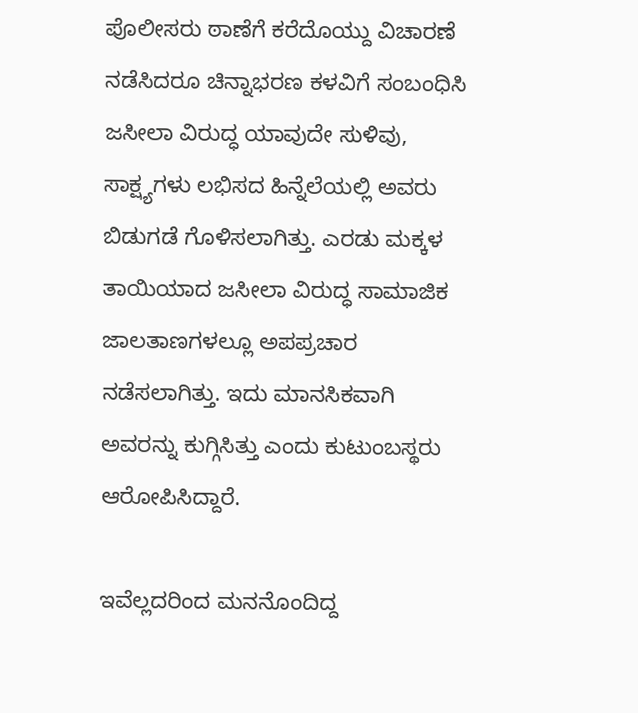ಪೊಲೀಸರು ಠಾಣೆಗೆ ಕರೆದೊಯ್ದು ವಿಚಾರಣೆ ನಡೆಸಿದರೂ ಚಿನ್ನಾಭರಣ ಕಳವಿಗೆ ಸಂಬಂಧಿಸಿ ಜಸೀಲಾ ವಿರುದ್ಧ ಯಾವುದೇ ಸುಳಿವು, ಸಾಕ್ಷ್ಯಗಳು ಲಭಿಸದ ಹಿನ್ನೆಲೆಯಲ್ಲಿ ಅವರು ಬಿಡುಗಡೆ ಗೊಳಿಸಲಾಗಿತ್ತು. ಎರಡು ಮಕ್ಕಳ ತಾಯಿಯಾದ ಜಸೀಲಾ ವಿರುದ್ಧ ಸಾಮಾಜಿಕ ಜಾಲತಾಣಗಳಲ್ಲೂ ಅಪಪ್ರಚಾರ ನಡೆಸಲಾಗಿತ್ತು. ಇದು ಮಾನಸಿಕವಾಗಿ ಅವರನ್ನು ಕುಗ್ಗಿಸಿತ್ತು ಎಂದು ಕುಟುಂಬಸ್ಥರು ಆರೋಪಿಸಿದ್ದಾರೆ.

ಇವೆಲ್ಲದರಿಂದ ಮನನೊಂದಿದ್ದ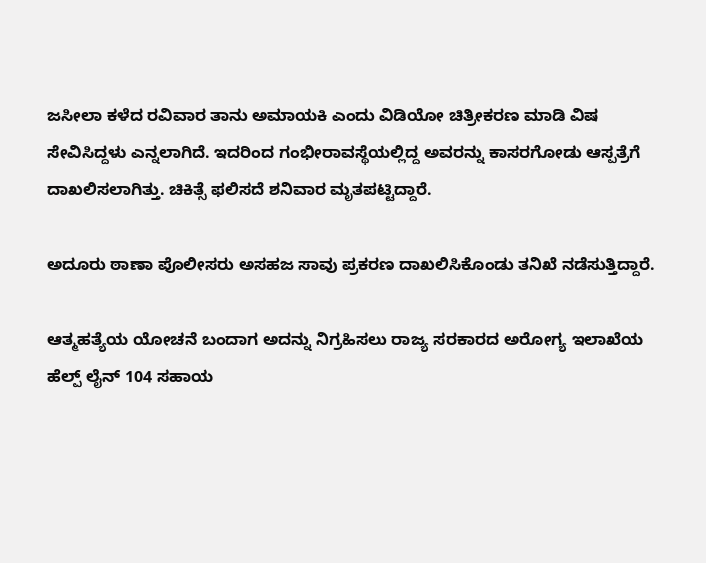ಜಸೀಲಾ ಕಳೆದ ರವಿವಾರ ತಾನು ಅಮಾಯಕಿ ಎಂದು ವಿಡಿಯೋ ಚಿತ್ರೀಕರಣ ಮಾಡಿ ವಿಷ ಸೇವಿಸಿದ್ದಳು ಎನ್ನಲಾಗಿದೆ. ಇದರಿಂದ ಗಂಭೀರಾವಸ್ಥೆಯಲ್ಲಿದ್ದ ಅವರನ್ನು ಕಾಸರಗೋಡು ಆಸ್ಪತ್ರೆಗೆ ದಾಖಲಿಸಲಾಗಿತ್ತು. ಚಿಕಿತ್ಸೆ ಫಲಿಸದೆ ಶನಿವಾರ ಮೃತಪಟ್ಟಿದ್ದಾರೆ.

ಅದೂರು ಠಾಣಾ ಪೊಲೀಸರು ಅಸಹಜ ಸಾವು ಪ್ರಕರಣ ದಾಖಲಿಸಿಕೊಂಡು ತನಿಖೆ ನಡೆಸುತ್ತಿದ್ದಾರೆ.

ಆತ್ಮಹತ್ಯೆಯ ಯೋಚನೆ ಬಂದಾಗ ಅದನ್ನು ನಿಗ್ರಹಿಸಲು ರಾಜ್ಯ ಸರಕಾರದ ಅರೋಗ್ಯ ಇಲಾಖೆಯ ಹೆಲ್ಪ್ ಲೈನ್ 104 ಸಹಾಯ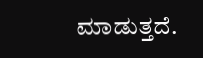ಮಾಡುತ್ತದೆ.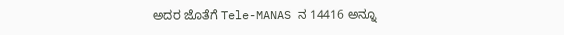ಅದರ ಜೊತೆಗೆ Tele-MANAS ನ 14416 ಅನ್ನೂ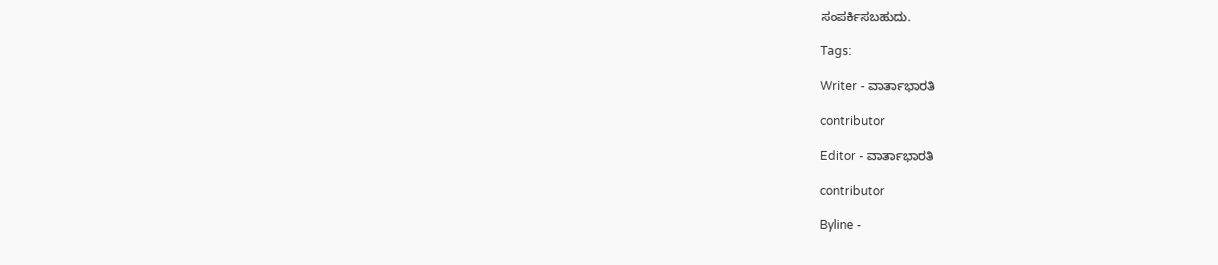ಸಂಪರ್ಕಿಸಬಹುದು.

Tags:

Writer - ವಾರ್ತಾಭಾರತಿ

contributor

Editor - ವಾರ್ತಾಭಾರತಿ

contributor

Byline -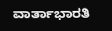ವಾರ್ತಾಭಾರತಿ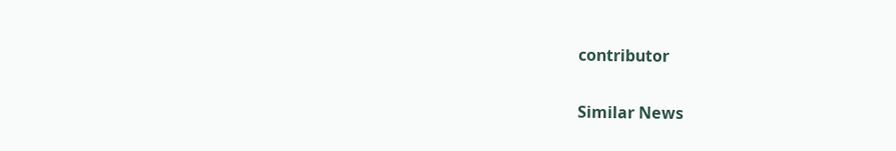contributor

Similar News